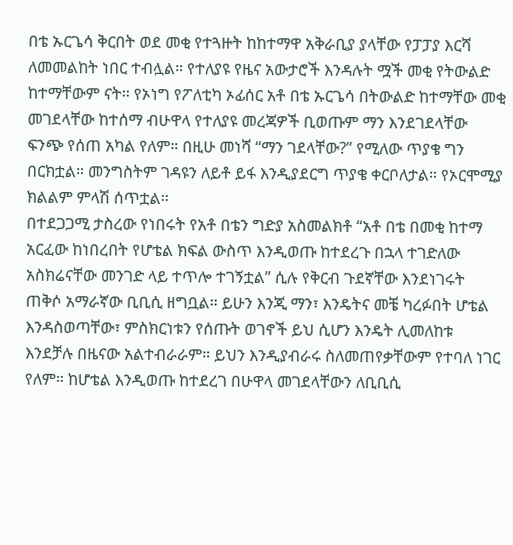በቴ ኡርጌሳ ቅርበት ወደ መቂ የተጓዙት ከከተማዋ አቅራቢያ ያላቸው የፓፓያ እርሻ ለመመልከት ነበር ተብሏል። የተለያዩ የዜና አውታሮች እንዳሉት ሟች መቂ የትውልድ ከተማቸውም ናት። የኦነግ የፖለቲካ ኦፊሰር አቶ በቴ ኡርጌሳ በትውልድ ከተማቸው መቂ መገደላቸው ከተሰማ ብሁዋላ የተለያዩ መረጃዎች ቢወጡም ማን እንደገደላቸው ፍንጭ የሰጠ አካል የለም። በዚሁ መነሻ “ማን ገደላቸው?” የሚለው ጥያቄ ግን በርክቷል። መንግስትም ገዳዩን ለይቶ ይፋ እንዲያደርግ ጥያቄ ቀርቦለታል። የኦርሞሚያ ክልልም ምላሽ ሰጥቷል።
በተደጋጋሚ ታስረው የነበሩት የአቶ በቴን ግድያ አስመልክቶ “አቶ በቴ በመቂ ከተማ አርፈው ከነበረበት የሆቴል ክፍል ውስጥ እንዲወጡ ከተደረጉ በኋላ ተገድለው አስክሬናቸው መንገድ ላይ ተጥሎ ተገኝቷል” ሲሉ የቅርብ ጉደኛቸው እንደነገሩት ጠቅሶ አማራኛው ቢቢሲ ዘግቧል። ይሁን እንጂ ማን፣ እንዴትና መቼ ካረፉበት ሆቴል እንዳስወጣቸው፣ ምስክርነቱን የሰጡት ወገኖች ይህ ሲሆን እንዴት ሊመለከቱ እንደቻሉ በዜናው አልተብራራም። ይህን እንዲያብራሩ ስለመጠየቃቸውም የተባለ ነገር የለም። ከሆቴል እንዲወጡ ከተደረገ በሁዋላ መገደላቸውን ለቢቢሲ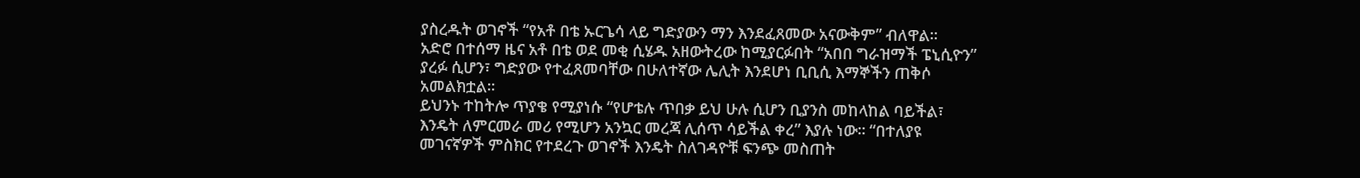ያስረዱት ወገኖች “የአቶ በቴ ኡርጌሳ ላይ ግድያውን ማን እንደፈጸመው አናውቅም” ብለዋል።
አድሮ በተሰማ ዜና አቶ በቴ ወደ መቂ ሲሄዱ አዘውትረው ከሚያርፉበት “አበበ ግራዝማች ፔኒሲዮን” ያረፉ ሲሆን፣ ግድያው የተፈጸመባቸው በሁለተኛው ሌሊት እንደሆነ ቢቢሲ እማኞችን ጠቅሶ አመልክቷል።
ይህንኑ ተከትሎ ጥያቄ የሚያነሱ “የሆቴሉ ጥበቃ ይህ ሁሉ ሲሆን ቢያንስ መከላከል ባይችል፣ እንዴት ለምርመራ መሪ የሚሆን አንኳር መረጃ ሊሰጥ ሳይችል ቀረ” እያሉ ነው። “በተለያዩ መገናኛዎች ምስክር የተደረጉ ወገኖች እንዴት ስለገዳዮቹ ፍንጭ መስጠት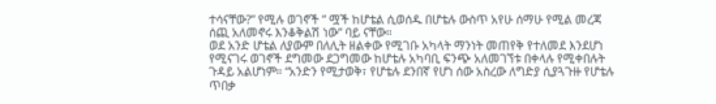ተሳናቸው?” የሚሉ ወገኖች ” ሟች ከሆቴል ሲወሰዱ በሆቴሉ ውስጥ አየሁ ሰማሁ የሚል መረጃ ሰጪ አለመኖሩ እንቆቅልሽ ነው” ባይ ናቸው።
ወደ አንድ ሆቴል ለያውም በለሊት ዘልቀው የሚገቡ አካላት ማንነት መጠየቅ የተለመደ እንደሆነ የሚናገሩ ወገኖች ደግመው ደጋግመው ከሆቴሉ አካባቢ ፍንጭ አለመገኘቱ በቀላሉ የሚቀበሉት ጉዳይ አልሆነም። “አንድን የሚታወቅ፣ የሆቴሉ ደንበኛ የሆነ ሰው አስረው ለግድያ ሲያጓጉዙ የሆቴሉ ጥበቃ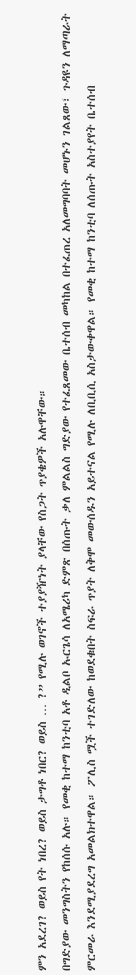ምን አደረገ? ወይስ የት ነበረ? ወይስ ታግቶ ነበር? ወይስ … ?” የሚሉ ወገኖች ተያያዥነት ያላቸው የስጋት ጥያቄዎች አሉዋቸው።
በግድያው መንግስትን የከሰሱ አሉ። የመቂ ከተማ ከንቲባ አቶ ዲልቦ ኡርጌሳ ለአሜሪካ ድምጽ በሰጡት ቃለ ምልልስ ግድያው የተፈጸመው ቤተሰብ መካከል በተፈጠረ አለመግባባት መሆኑን ገልጸው፣ ጉዳዩን ለማጣራት ምርመራ እንደሚያደረግ አመልክተዋል። ፖሊስ ሟች ተገድለው ከወደቁበት ስፍራ ጥያት ለቅሞ መውሰዱን አይተናል የሚሉ ለቢቢሲ አስታውቀዋል። የመቂ ከተማ ከንቲባ ለሰጡት አስተያየት ቤተሰብ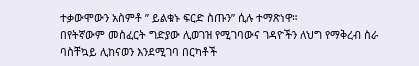ተቃውሞውን አስምቶ ” ይልቁኑ ፍርድ ስጡን” ሲሉ ተማጽነዋ።
በየትኛውም መስፈርት ግድያው ሊወገዝ የሚገባውና ገዳዮችን ለህግ የማቅረብ ስራ ባስቸኳይ ሊከናወን እንደሚገባ በርካቶች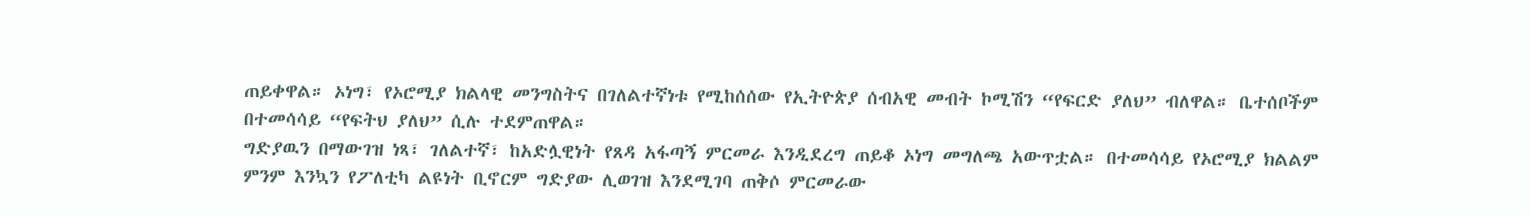ጠይቀዋል። ኦነግ፣ የኦሮሚያ ክልላዊ መንግስትና በገለልተኛነቱ የሚከሰሰው የኢትዮጵያ ሰብአዊ መብት ኮሚሽን “የፍርድ ያለህ” ብለዋል። ቤተሰቦችም በተመሳሳይ “የፍትህ ያለህ” ሲሉ ተደምጠዋል።
ግድያዉን በማውገዝ ነጻ፣ ገለልተኛ፣ ከአድሏዊነት የጸዳ አፋጣኝ ምርመራ እንዲደረግ ጠይቆ ኦነግ መግለጫ አውጥቷል። በተመሳሳይ የኦሮሚያ ክልልም ምንም እንኳን የፖለቲካ ልዩነት ቢኖርም ግድያው ሊወገዝ እንደሚገባ ጠቅሶ ምርመራው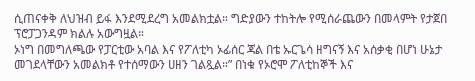ሲጠናቀቅ ለህዝብ ይፋ እንደሚደረግ አመልክቷል። ግድያውን ተከትሎ የሚሰራጨውን በመላምት የታጀበ ፕሮፓጋንዳም ክልሉ አውግዟል።
ኦነግ በመግለጫው የፓርቲው አባል እና የፖለቲካ ኦፊሰር ጃል በቴ ኡርጌሳ ዘግናኝ እና አሰቃቂ በሆነ ሁኔታ መገደላቸውን አመልክቶ የተሰማውን ሀዘን ገልጿል።” በነቁ የኦሮሞ ፖለቲከኞች እና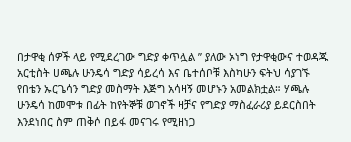በታዋቂ ሰዎች ላይ የሚደረገው ግድያ ቀጥሏል ” ያለው ኦነግ የታዋቂውና ተወዳጁ አርቲስት ሀጫሉ ሁንዴሳ ግድያ ሳይረሳ እና ቤተሰቦቹ እስካሁን ፍትህ ሳያገኙ የበቴን ኡርጌሳን ግድያ መስማት እጅግ አሳዛኝ መሆኑን አመልክቷል። ሃጫሉ ሁንዴሳ ከመሞቱ በፊት ከየትኞቹ ወገኖች ዛቻና የግድያ ማስፈራሪያ ይደርስበት እንደነበር ስም ጠቅሶ በይፋ መናገሩ የሚዘነጋ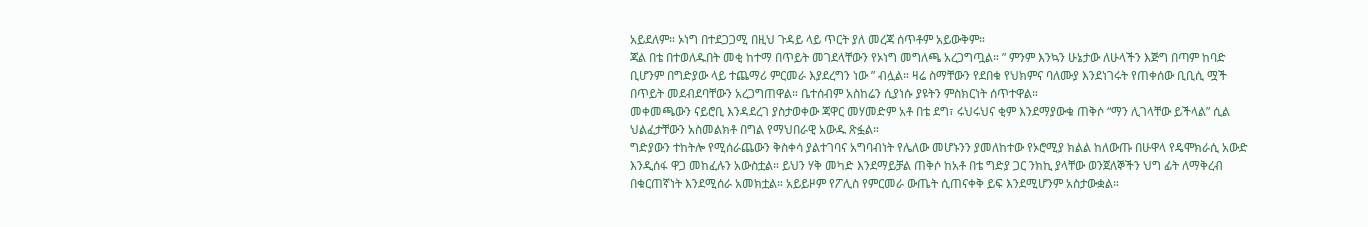አይደለም። ኦነግ በተደጋጋሚ በዚህ ጉዳይ ላይ ጥርት ያለ መረጃ ሰጥቶም አይውቅም።
ጃል በቴ በተወለዱበት መቂ ከተማ በጥይት መገደላቸውን የኦነግ መግለጫ አረጋግጧል። ” ምንም እንኳን ሁኔታው ለሁላችን እጅግ በጣም ከባድ ቢሆንም በግድያው ላይ ተጨማሪ ምርመራ እያደረግን ነው ” ብሏል። ዛሬ ስማቸውን የደበቁ የህክምና ባለሙያ እንደነገሩት የጠቀሰው ቢቢሲ ሟች በጥይት መደብደባቸውን አረጋግጠዋል። ቤተሰብም አስከሬን ሲያነሱ ያዩትን ምስክርነት ሰጥተዋል።
መቀመጫውን ናይሮቢ እንዳደረገ ያስታወቀው ጃዋር መሃመድም አቶ በቴ ደግ፣ ሩህሩህና ቂም እንደማያውቁ ጠቅሶ “ማን ሊገላቸው ይችላል” ሲል ህልፈታቸውን አስመልክቶ በግል የማህበራዊ አውዱ ጽፏል።
ግድያውን ተከትሎ የሚሰራጨውን ቅስቀሳ ያልተገባና አግባብነት የሌለው መሆኑንን ያመለከተው የኦሮሚያ ክልል ከለውጡ በሁዋላ የዴሞክራሲ አውድ እንዲሰፋ ዋጋ መከፈሉን አውስቷል። ይህን ሃቅ መካድ እንደማይቻል ጠቅሶ ከአቶ በቴ ግድያ ጋር ንክኪ ያላቸው ወንጀለኞችን ህግ ፊት ለማቅረብ በቁርጠኛነት እንደሚሰራ አመክቷል። አይይዞም የፖሊስ የምርመራ ውጤት ሲጠናቀቅ ይፍ እንደሚሆንም አስታውቋል።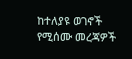ከተለያዩ ወገኖች የሚሰሙ መረጃዎች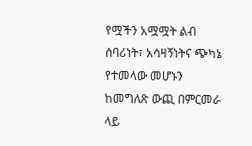የሟችን አሟሟት ልብ ሰባሪነት፣ አሳዛኝነትና ጭካኔ የተመላው መሆኑን ከመግለጽ ውጪ በምርመራ ላይ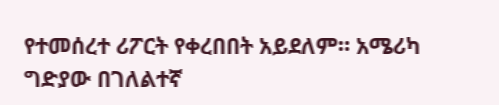የተመሰረተ ሪፖርት የቀረበበት አይደለም። አሜሪካ ግድያው በገለልተኛ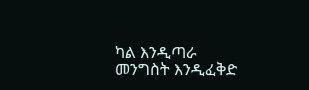ካል እንዲጣራ መንግስት እንዲፈቅድ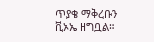ጥያቄ ማቅረቡን ቪኦኤ ዘግቧል።